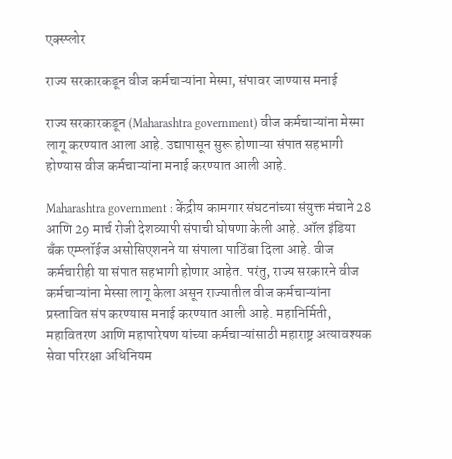एक्स्प्लोर

राज्य सरकारकडून वीज कर्मचाऱ्यांना मेस्मा, संपावर जाण्यास मनाई

राज्य सरकारकडून (Maharashtra government) वीज कर्मचाऱ्यांना मेस्मा लागू करण्यात आला आहे. उद्यापासून सुरू होणाऱ्या संपात सहभागी होण्यास वीज कर्मचाऱ्यांना मनाई करण्यात आली आहे.

Maharashtra government : केंद्रीय कामगार संघटनांच्या संयुक्त मंचाने 28 आणि 29 मार्च रोजी देशव्यापी संपाची घोषणा केली आहे. ऑल इंडिया बँक एम्प्लॉईज असोसिएशनने या संपाला पाठिंबा दिला आहे. वीज कर्मचारीही या संपात सहभागी होणार आहेत. परंतु, राज्य सरकारने वीज कर्मचाऱ्यांना मेस्सा लागू केला असून राज्यातील वीज कर्मचाऱ्यांना प्रस्तावित संप करण्यास मनाई करण्यात आली आहे. महानिर्मिती, महावितरण आणि महापारेषण यांच्या कर्मचाऱ्यांसाठी महाराष्ट्र अत्यावश्यक सेवा परिरक्षा अधिनियम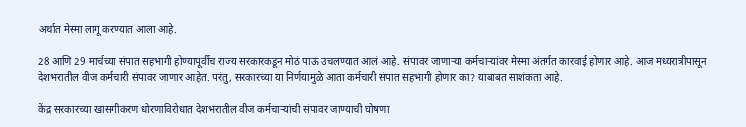अर्थात मेस्मा लागू करण्यात आला आहे.

28 आणि 29 मार्चच्या संपात सहभागी होण्यापूर्वीच राज्य सरकारकडून मोठं पाऊ उचलण्यात आलं आहे. संपावर जाणाऱ्या कर्मचाऱ्यांवर मेस्मा अंतर्गत कारवाई होणार आहे. आज मध्यरात्रीपासून देशभरातील वीज कर्मचारी संपावर जाणार आहेत. परंतु, सरकारच्या या निर्णयामुळे आता कर्मचारी संपात सहभागी होणार का? याबाबत साशंकता आहे.

केंद्र सरकारच्या खासगीकरण धोरणाविरोधात देशभरातील वीज कर्मचाऱ्यांची संपावर जाण्याची घोषणा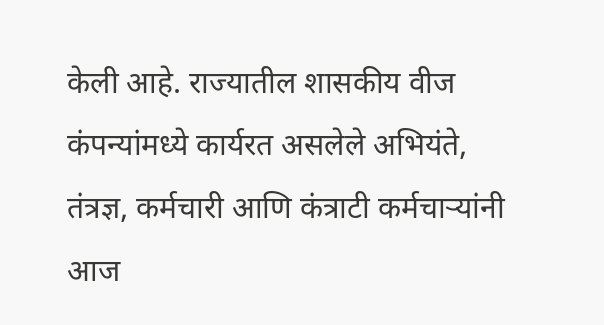केली आहे. राज्यातील शासकीय वीज कंपन्यांमध्ये कार्यरत असलेले अभियंते, तंत्रज्ञ, कर्मचारी आणि कंत्राटी कर्मचाऱ्यांनी आज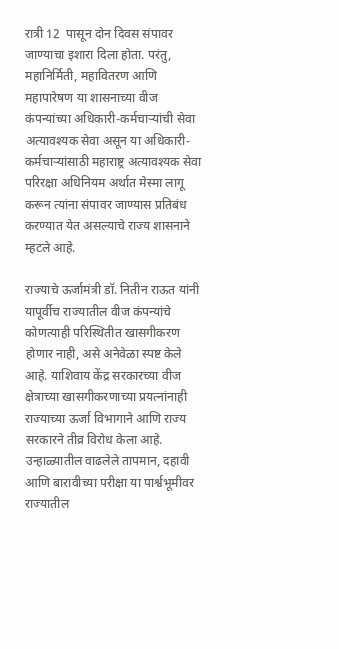रात्री 12  पासून दोन दिवस संपावर जाण्याचा इशारा दिला होता. परंतु, महानिर्मिती, महावितरण आणि महापारेषण या शासनाच्या वीज कंपन्यांच्या अधिकारी-कर्मचाऱ्यांची सेवा अत्यावश्यक सेवा असून या अधिकारी- कर्मचाऱ्यांसाठी महाराष्ट्र अत्यावश्यक सेवा परिरक्षा अधिनियम अर्थात मेस्मा लागू करून त्यांना संपावर जाण्यास प्रतिबंध करण्यात येत असल्याचे राज्य शासनाने म्हटले आहे.

राज्याचे ऊर्जामंत्री डॉ. नितीन राऊत यांनी यापूर्वीच राज्यातील वीज कंपन्यांचे कोणत्याही परिस्थितीत खासगीकरण होणार नाही, असे अनेवेळा स्पष्ट केले आहे. याशिवाय केंद्र सरकारच्या वीज क्षेत्राच्या खासगीकरणाच्या प्रयत्नांनाही राज्याच्या ऊर्जा विभागाने आणि राज्य सरकारने तीव्र विरोध केला आहे. उन्हाळ्यातील वाढलेले तापमान, दहावी आणि बारावीच्या परीक्षा या पार्श्वभूमीवर राज्यातील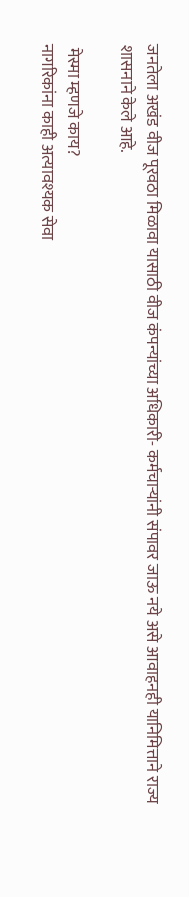जनतेला अखंड वीज पूरवठा मिळावा यासाठी वीज कंपन्यांच्या अधिकारी- कर्मचाऱ्यांनी संपावर जाऊ नये असे आवाहनही यानिमित्ताने राज्य शासनाने केले आहे.

 मेस्मा म्हणजे काय?
नागरिकांना काही अत्यावश्यक सेवा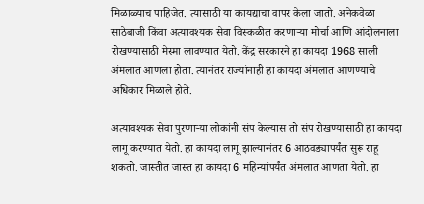मिळाळ्याच पाहिजेत. त्यासाठी या कायद्याचा वापर केला जातो. अनेकवेळा साठेबाजी किंवा अत्यावश्यक सेवा विस्कळीत करणाऱ्या मोर्चा आणि आंदोलनाला रोखण्यासाठी मेस्मा लावण्यात येतो. केंद्र सरकारने हा कायदा 1968 साली अंमलात आणला होता. त्यानंतर राज्यांनाही हा कायदा अंमलात आणण्याचे अधिकार मिळाले होते.

अत्यावश्यक सेवा पुरणाऱ्या लोकांनी संप केल्यास तो संप रोखण्यासाठी हा कायदा लागू करण्यात येतो. हा कायदा लागू झाल्यानंतर 6 आठवड्यापर्यंत सुरू राहू शकतो. जास्तीत जास्त हा कायदा 6 महिन्यांपर्यंत अंमलात आणता येतो. हा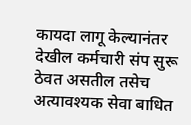कायदा लागू केल्यानंतर देखील कर्मचारी संप सुरू ठेवत असतील तसेच अत्यावश्यक सेवा बाधित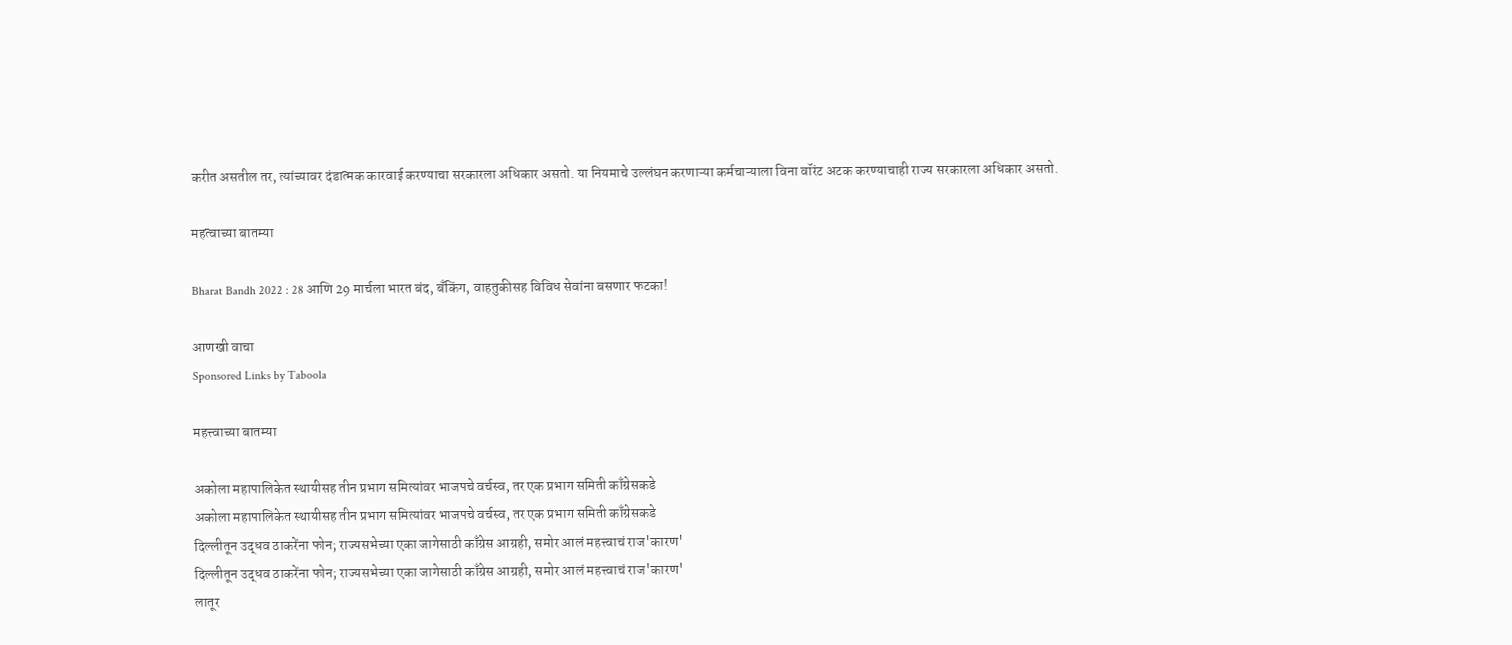करीत असतील तर, त्यांच्यावर दंडात्मक कारवाई करण्याचा सरकारला अधिकार असतो. या नियमाचे उल्लंघन करणाऱ्या कर्मचाऱ्याला विना वॉरंट अटक करण्याचाही राज्य सरकारला अधिकार असतो.

महत्वाच्या बातम्या

Bharat Bandh 2022 : 28 आणि 29 मार्चला भारत बंद, बँकिंग, वाहतुकीसह विविध सेवांना बसणार फटका!

आणखी वाचा
Sponsored Links by Taboola

महत्त्वाच्या बातम्या

अकोला महापालिकेत स्थायीसह तीन प्रभाग समित्यांवर भाजपचे वर्चस्व, तर एक प्रभाग समिती काँग्रेसकडे
अकोला महापालिकेत स्थायीसह तीन प्रभाग समित्यांवर भाजपचे वर्चस्व, तर एक प्रभाग समिती काँग्रेसकडे
दिल्लीतून उद्धव ठाकरेंना फोन; राज्यसभेच्या एका जागेसाठी काँग्रेस आग्रही, समोर आलं महत्त्वाचं राज'कारण'
दिल्लीतून उद्धव ठाकरेंना फोन; राज्यसभेच्या एका जागेसाठी काँग्रेस आग्रही, समोर आलं महत्त्वाचं राज'कारण'
लातूर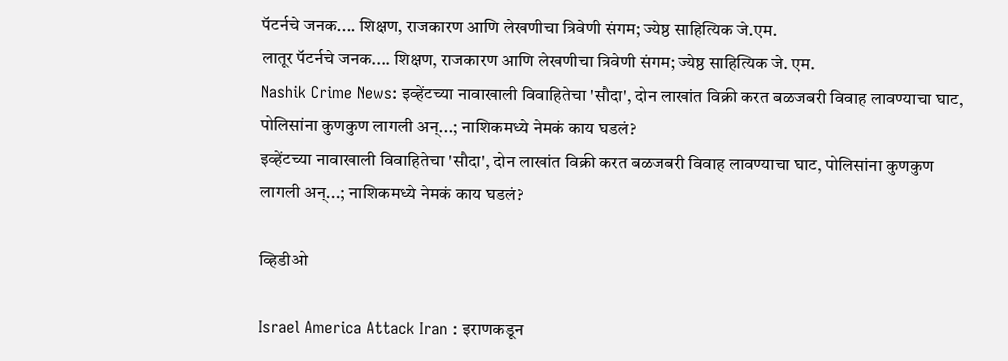पॅटर्नचे जनक.... शिक्षण, राजकारण आणि लेखणीचा त्रिवेणी संगम; ज्येष्ठ साहित्यिक जे.एम.
लातूर पॅटर्नचे जनक.... शिक्षण, राजकारण आणि लेखणीचा त्रिवेणी संगम; ज्येष्ठ साहित्यिक जे. एम.
Nashik Crime News: इव्हेंटच्या नावाखाली विवाहितेचा 'सौदा', दोन लाखांत विक्री करत बळजबरी विवाह लावण्याचा घाट, पोलिसांना कुणकुण लागली अन्...; नाशिकमध्ये नेमकं काय घडलं?
इव्हेंटच्या नावाखाली विवाहितेचा 'सौदा', दोन लाखांत विक्री करत बळजबरी विवाह लावण्याचा घाट, पोलिसांना कुणकुण लागली अन्...; नाशिकमध्ये नेमकं काय घडलं?

व्हिडीओ

Israel America Attack Iran : इराणकडून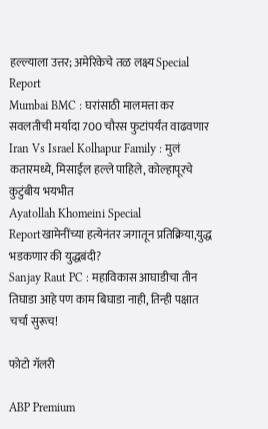हल्ल्याला उत्तर; अमेरिकेचे तळ लक्ष्य Special Report
Mumbai BMC : घरांसाठी मालमत्ता कर सवलतीची मर्यादा 700 चौरस फुटांपर्यंत वाढवणार
Iran Vs Israel Kolhapur Family : मुलं कतारमध्ये, मिसाईल हल्ले पाहिले, कोल्हापूरचे कुटुंबीय भयभीत
Ayatollah Khomeini Special Reportखामेनींच्या हत्येनंतर जगातून प्रतिक्रिया,युद्ध भडकणार की युद्धबंदी?
Sanjay Raut PC : महाविकास आघाडीचा तीन तिघाडा आहे पण काम बिघाडा नाही, तिन्ही पक्षात चर्चा सुरूच!

फोटो गॅलरी

ABP Premium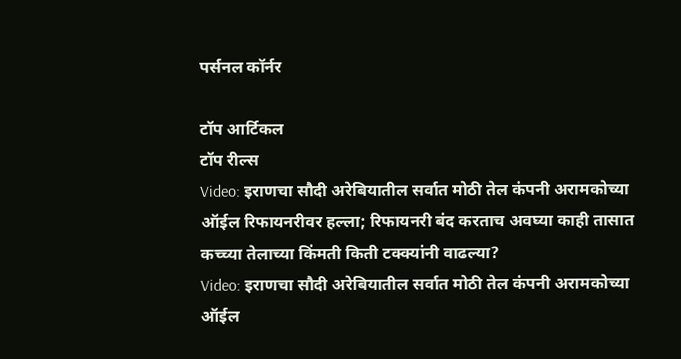पर्सनल कॉर्नर

टॉप आर्टिकल
टॉप रील्स
Video: इराणचा सौदी अरेबियातील सर्वात मोठी तेल कंपनी अरामकोच्या ऑईल रिफायनरीवर हल्ला; रिफायनरी बंद करताच अवघ्या काही तासात कच्च्या तेलाच्या किंमती किती टक्क्यांनी वाढल्या?
Video: इराणचा सौदी अरेबियातील सर्वात मोठी तेल कंपनी अरामकोच्या ऑईल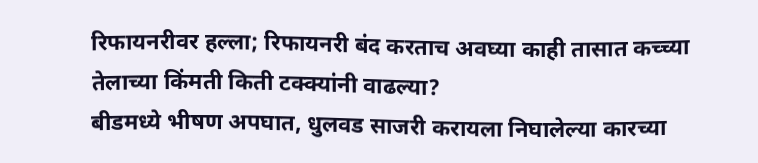रिफायनरीवर हल्ला; रिफायनरी बंद करताच अवघ्या काही तासात कच्च्या तेलाच्या किंमती किती टक्क्यांनी वाढल्या?
बीडमध्ये भीषण अपघात, धुलवड साजरी करायला निघालेल्या कारच्या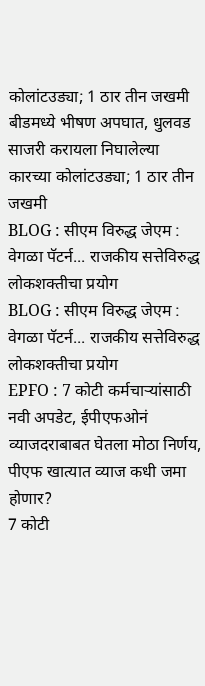कोलांटउड्या; 1 ठार तीन जखमी
बीडमध्ये भीषण अपघात, धुलवड साजरी करायला निघालेल्या कारच्या कोलांटउड्या; 1 ठार तीन जखमी
BLOG : सीएम विरुद्ध जेएम : वेगळा पॅटर्न... राजकीय सत्तेविरुद्ध लोकशक्तीचा प्रयोग
BLOG : सीएम विरुद्ध जेएम : वेगळा पॅटर्न... राजकीय सत्तेविरुद्ध लोकशक्तीचा प्रयोग
EPFO : 7 कोटी कर्मचाऱ्यांसाठी नवी अपडेट, ईपीएफओनं व्याजदराबाबत घेतला मोठा निर्णय, पीएफ खात्यात व्याज कधी जमा होणार?
7 कोटी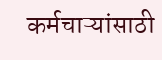कर्मचाऱ्यांसाठी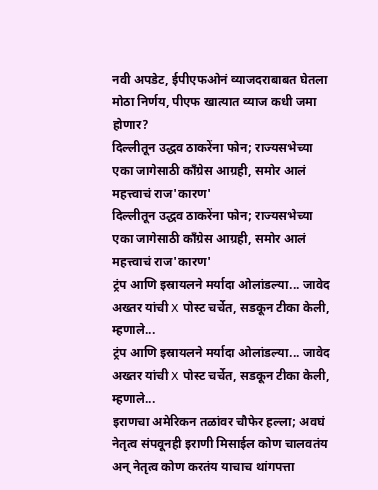नवी अपडेट, ईपीएफओनं व्याजदराबाबत घेतला मोठा निर्णय, पीएफ खात्यात व्याज कधी जमा होणार?
दिल्लीतून उद्धव ठाकरेंना फोन; राज्यसभेच्या एका जागेसाठी काँग्रेस आग्रही, समोर आलं महत्त्वाचं राज'कारण'
दिल्लीतून उद्धव ठाकरेंना फोन; राज्यसभेच्या एका जागेसाठी काँग्रेस आग्रही, समोर आलं महत्त्वाचं राज'कारण'
ट्रंप आणि इस्रायलने मर्यादा ओलांडल्या... जावेद अख्तर यांची X पोस्ट चर्चेत, सडकून टीका केली, म्हणाले...
ट्रंप आणि इस्रायलने मर्यादा ओलांडल्या... जावेद अख्तर यांची X पोस्ट चर्चेत, सडकून टीका केली, म्हणाले...
इराणचा अमेरिकन तळांवर चौफेर हल्ला; अवघं नेतृत्व संपवूनही इराणी मिसाईल कोण चालवतंय अन् नेतृत्व कोण करतंय याचाच थांगपत्ता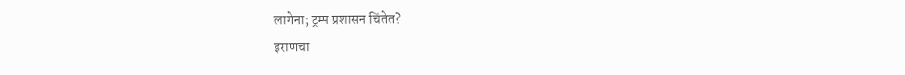लागेना; ट्रम्प प्रशासन चिंतेत?
इराणचा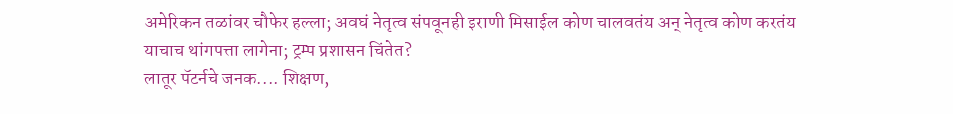अमेरिकन तळांवर चौफेर हल्ला; अवघं नेतृत्व संपवूनही इराणी मिसाईल कोण चालवतंय अन् नेतृत्व कोण करतंय याचाच थांगपत्ता लागेना; ट्रम्प प्रशासन चिंतेत?
लातूर पॅटर्नचे जनक.... शिक्षण,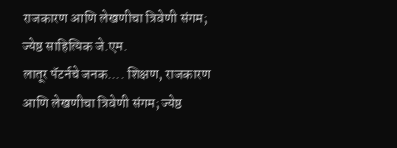राजकारण आणि लेखणीचा त्रिवेणी संगम; ज्येष्ठ साहित्यिक जे.एम.
लातूर पॅटर्नचे जनक.... शिक्षण, राजकारण आणि लेखणीचा त्रिवेणी संगम; ज्येष्ठ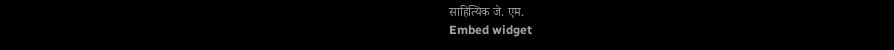साहित्यिक जे. एम.
Embed widget